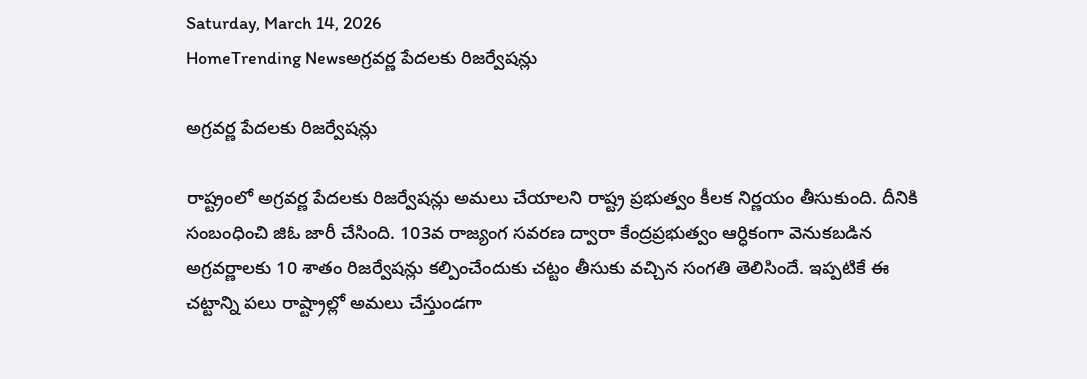Saturday, March 14, 2026
HomeTrending Newsఅగ్రవర్ణ పేదలకు రిజర్వేషన్లు

అగ్రవర్ణ పేదలకు రిజర్వేషన్లు

రాష్ట్రంలో అగ్రవర్ణ పేదలకు రిజర్వేషన్లు అమలు చేయాలని రాష్ట్ర ప్రభుత్వం కీలక నిర్ణయం తీసుకుంది. దీనికి సంబంధించి జిఓ జారీ చేసింది. 103వ రాజ్యంగ సవరణ ద్వారా కేంద్రప్రభుత్వం ఆర్ధికంగా వెనుకబడిన అగ్రవర్ణాలకు 10 శాతం రిజర్వేషన్లు కల్పించేందుకు చట్టం తీసుకు వచ్చిన సంగతి తెలిసిందే. ఇప్పటికే ఈ చట్టాన్ని పలు రాష్ట్రాల్లో అమలు చేస్తుండగా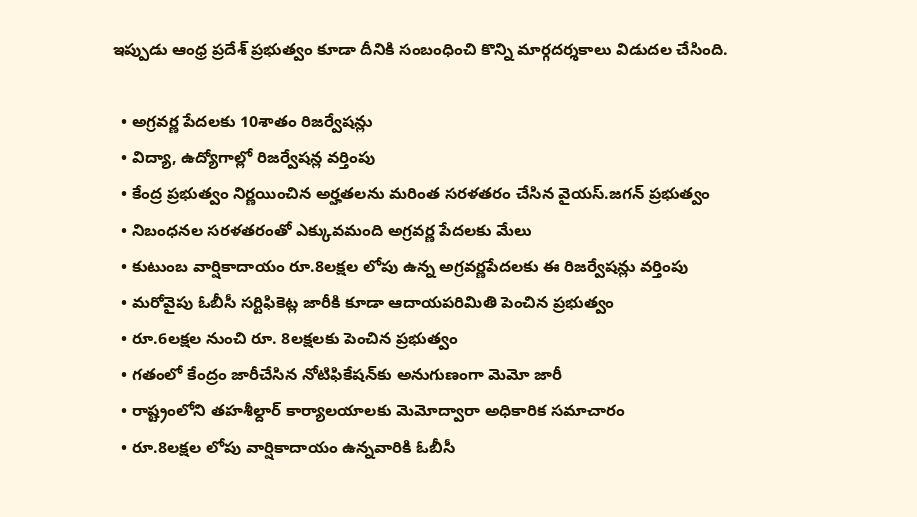ఇప్పుడు ఆంధ్ర ప్రదేశ్ ప్రభుత్వం కూడా దీనికి సంబంధించి కొన్ని మార్గదర్శకాలు విడుదల చేసింది.

  • అగ్రవర్ణ పేదలకు 10శాతం రిజర్వేషన్లు
  • విద్యా, ఉద్యోగాల్లో రిజర్వేషన్ల వర్తింపు
  • కేంద్ర ప్రభుత్వం నిర్ణయించిన అర్హతలను మరింత సరళతరం చేసిన వైయస్‌.జగన్‌ ప్రభుత్వం
  • నిబంధనల సరళతరంతో ఎక్కువమంది అగ్రవర్ణ పేదలకు మేలు
  • కుటుంబ వార్షికాదాయం రూ.8లక్షల లోపు ఉన్న అగ్రవర్ణపేదలకు ఈ రిజర్వేషన్లు వర్తింపు
  • మరోవైపు ఓబీసీ సర్టిఫికెట్ల జారీకి కూడా ఆదాయపరిమితి పెంచిన ప్రభుత్వం
  • రూ.6లక్షల నుంచి రూ. 8లక్షలకు పెంచిన ప్రభుత్వం
  • గతంలో కేంద్రం జారీచేసిన నోటిఫికేషన్‌కు అనుగుణంగా మెమో జారీ
  • రాష్ట్రంలోని తహశీల్దార్‌ కార్యాలయాలకు మెమోద్వారా అధికారిక సమాచారం
  • రూ.8లక్షల లోపు వార్షికాదాయం ఉన్నవారికి ఓబీసీ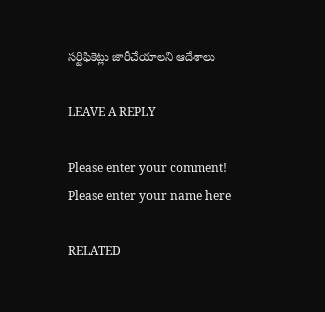సర్టిఫికెట్లు జారీచేయాలని ఆదేశాలు

LEAVE A REPLY

Please enter your comment!
Please enter your name here

RELATED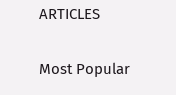ARTICLES

Most Popular